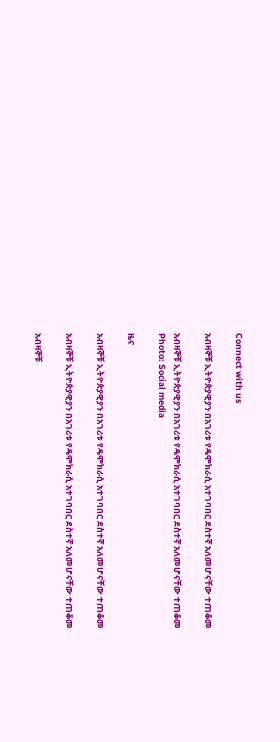Connect with us

አብዛኞቹ ኢትዮጵያዊያን በአገሪቱ የዴሞክራሲ አተገባበር ደስተኛ አለመሆናቸው ተጠቆመ

አብዛኞቹ ኢትዮጵያዊያን በአገሪቱ የዴሞክራሲ አተገባበር ደስተኛ አለመሆናቸው ተጠቆመ
Photo: Social media

ዜና

አብዛኞቹ ኢትዮጵያዊያን በአገሪቱ የዴሞክራሲ አተገባበር ደስተኛ አለመሆናቸው ተጠቆመ

አብዛኞቹ ኢትዮጵያዊያን በአገሪቱ የዴሞክራሲ አተገባበር ደስተኛ አለመሆናቸው ተጠቆመ

አብዛኞቹ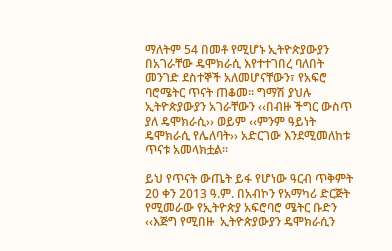ማለትም 54 በመቶ የሚሆኑ ኢትዮጵያውያን በአገራቸው ዴሞክራሲ እየተተገበረ ባለበት መንገድ ደስተኞች አለመሆናቸውን፣ የአፍሮ ባሮሜትር ጥናት ጠቆመ፡፡ ግማሽ ያህሉ ኢትዮጵያውያን አገራቸውን ‹‹በብዙ ችግር ውስጥ ያለ ዴሞክራሲ›› ወይም ‹‹ምንም ዓይነት ዴሞክራሲ የሌለባት›› አድርገው እንደሚመለከቱ ጥናቱ አመላክቷል፡፡

ይህ የጥናት ውጤት ይፋ የሆነው ዓርብ ጥቅምት 20 ቀን 2013 ዓ.ም. በአብኮን የአማካሪ ድርጅት የሚመራው የኢትዮጵያ አፍሮባሮ ሜትር ቡድን ‹‹እጅግ የሚበዙ  ኢትዮጵያውያን ዴሞክራሲን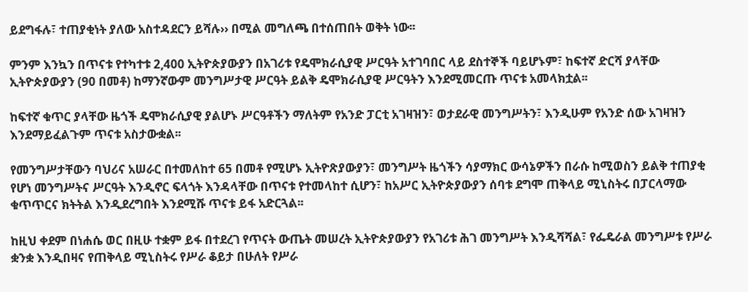ይደግፋሉ፣ ተጠያቂነት ያለው አስተዳደርን ይሻሉ›› በሚል መግለጫ በተሰጠበት ወቅት ነው፡፡

ምንም እንኳን በጥናቱ የተካተቱ 2,400 ኢትዮጵያውያን በአገሪቱ የዴሞክራሲያዊ ሥርዓት አተገባበር ላይ ደስተኞች ባይሆኑም፣ ከፍተኛ ድርሻ ያላቸው ኢትዮጵያውያን (90 በመቶ) ከማንኛውም መንግሥታዊ ሥርዓት ይልቅ ዴሞክራሲያዊ ሥርዓትን እንደሚመርጡ ጥናቱ አመላክቷል፡፡

ከፍተኛ ቁጥር ያላቸው ዜጎች ዴሞክራሲያዊ ያልሆኑ ሥርዓቶችን ማለትም የአንድ ፓርቲ አገዛዝን፣ ወታደራዊ መንግሥትን፣ እንዲሁም የአንድ ሰው አገዛዝን እንደማይፈልጉም ጥናቱ አስታውቋል፡፡

የመንግሥታቸውን ባህሪና አሠራር በተመለከተ 65 በመቶ የሚሆኑ ኢትዮጽያውያን፣ መንግሥት ዜጎችን ሳያማክር ውሳኔዎችን በራሱ ከሚወስን ይልቅ ተጠያቂ የሆነ መንግሥትና ሥርዓት እንዲኖር ፍላጎት እንዳላቸው በጥናቱ የተመላከተ ሲሆን፣ ከአሥር ኢትዮጵያውያን ሰባቱ ደግሞ ጠቅላይ ሚኒስትሩ በፓርላማው ቁጥጥርና ክትትል እንዲደረግበት እንደሚሹ ጥናቱ ይፋ አድርጓል፡፡

ከዚህ ቀደም በነሐሴ ወር በዚሁ ተቋም ይፋ በተደረገ የጥናት ውጤት መሠረት ኢትዮጵያውያን የአገሪቱ ሕገ መንግሥት እንዲሻሻል፣ የፌዴራል መንግሥቱ የሥራ ቋንቋ እንዲበዛና የጠቅላይ ሚኒስትሩ የሥራ ቆይታ በሁለት የሥራ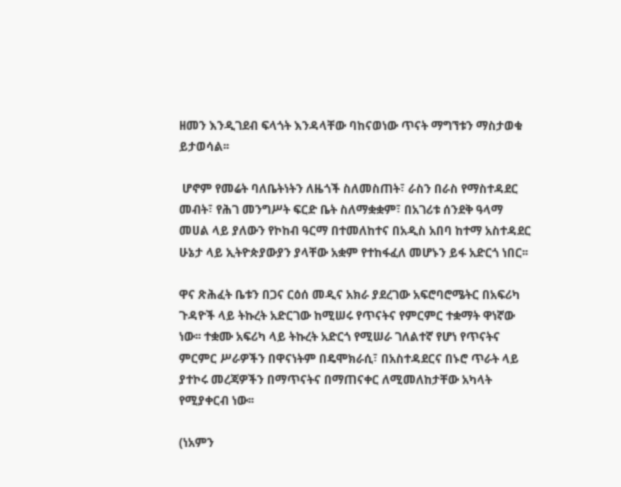ዘመን እንዲገደብ ፍላጎት እንዳላቸው ባከናወነው ጥናት ማግኘቱን ማስታወቁ ይታወሳል፡፡

 ሆኖም የመሬት ባለቤትነትን ለዜጎች ስለመስጠት፣ ራስን በራስ የማስተዳደር መብት፣ የሕገ መንግሥት ፍርድ ቤት ስለማቋቋም፣ በአገሪቱ ሰንደቅ ዓላማ መሀል ላይ ያለውን የኮከብ ዓርማ በተመለከተና በአዲስ አበባ ከተማ አስተዳደር ሁኔታ ላይ ኢትዮጵያውያን ያላቸው አቋም የተከፋፈለ መሆኑን ይፋ አድርጎ ነበር፡፡

ዋና ጽሕፈት ቤቱን በጋና ርዕሰ መዲና አክራ ያደረገው አፍሮባሮሜትር በአፍሪካ ጉዳዮች ላይ ትኩረት አድርገው ከሚሠሩ የጥናትና የምርምር ተቋማት ዋነኛው ነው፡፡ ተቋሙ አፍሪካ ላይ ትኩረት አድርጎ የሚሠራ ገለልተኛ የሆነ የጥናትና ምርምር ሥራዎችን በዋናነትም በዴሞክራሲ፣ በአስተዳደርና በኑሮ ጥራት ላይ ያተኮሩ መረጃዎችን በማጥናትና በማጠናቀር ለሚመለከታቸው አካላት የሚያቀርብ ነው፡፡

(ነአምን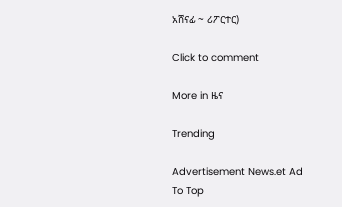አሸናፊ ~ ሪፖርተር)

Click to comment

More in ዜና

Trending

Advertisement News.et Ad
To Top